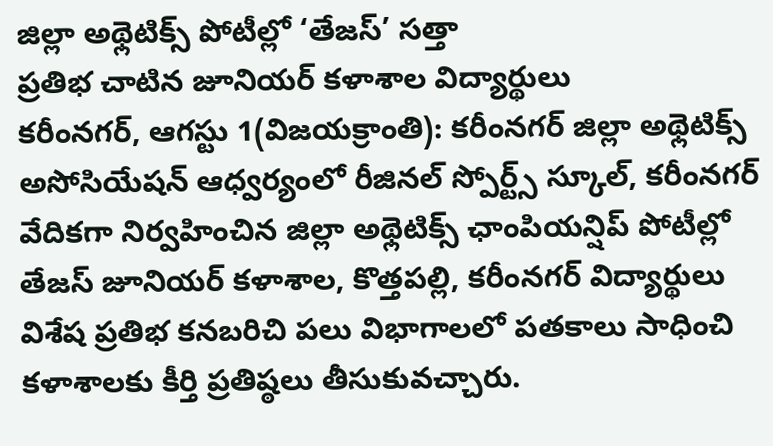జిల్లా అథ్లెటిక్స్ పోటీల్లో ‘తేజస్’ సత్తా
ప్రతిభ చాటిన జూనియర్ కళాశాల విద్యార్థులు
కరీంనగర్, ఆగస్టు 1(విజయక్రాంతి): కరీంనగర్ జిల్లా అథ్లెటిక్స్ అసోసియేషన్ ఆధ్వర్యంలో రీజినల్ స్పోర్ట్స్ స్కూల్, కరీంనగర్ వేదికగా నిర్వహించిన జిల్లా అథ్లెటిక్స్ ఛాంపియన్షిప్ పోటీల్లో తేజస్ జూనియర్ కళాశాల, కొత్తపల్లి, కరీంనగర్ విద్యార్థులు విశేష ప్రతిభ కనబరిచి పలు విభాగాలలో పతకాలు సాధించి కళాశాలకు కీర్తి ప్రతిష్ఠలు తీసుకువచ్చారు.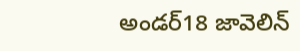అండర్18 జావెలిన్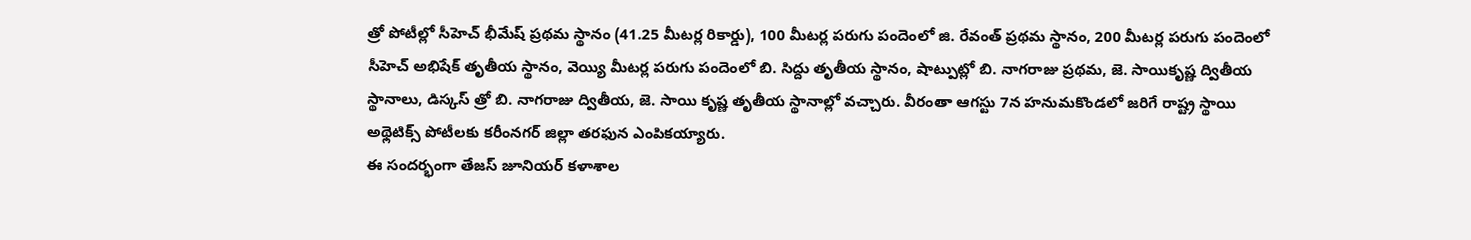త్రో పోటీల్లో సీహెచ్ భీమేష్ ప్రథమ స్థానం (41.25 మీటర్ల రికార్డు), 100 మీటర్ల పరుగు పందెంలో జి. రేవంత్ ప్రథమ స్థానం, 200 మీటర్ల పరుగు పందెంలో సీహెచ్ అభిషేక్ తృతీయ స్థానం, వెయ్యి మీటర్ల పరుగు పందెంలో బి. సిద్దు తృతీయ స్థానం, షాట్పుట్లో బి. నాగరాజు ప్రథమ, జె. సాయికృష్ణ ద్వితీయ స్థానాలు, డిస్కస్ త్రో బి. నాగరాజు ద్వితీయ, జె. సాయి కృష్ణ తృతీయ స్థానాల్లో వచ్చారు. వీరంతా ఆగస్టు 7న హనుమకొండలో జరిగే రాష్ట్ర స్థాయి అథ్లెటిక్స్ పోటీలకు కరీంనగర్ జిల్లా తరఫున ఎంపికయ్యారు.
ఈ సందర్భంగా తేజస్ జూనియర్ కళాశాల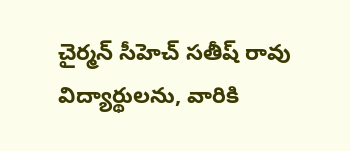చైర్మన్ సీహెచ్ సతీష్ రావు విద్యార్థులను, వారికి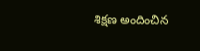శిక్షణ అందించిన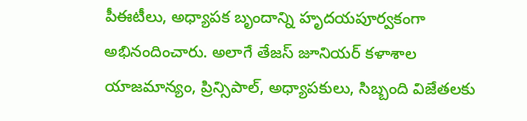పీఈటీలు, అధ్యాపక బృందాన్ని హృదయపూర్వకంగా అభినందించారు. అలాగే తేజస్ జూనియర్ కళాశాల యాజమాన్యం, ప్రిన్సిపాల్, అధ్యాపకులు, సిబ్బంది విజేతలకు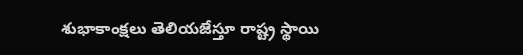శుభాకాంక్షలు తెలియజేస్తూ రాష్ట్ర స్థాయి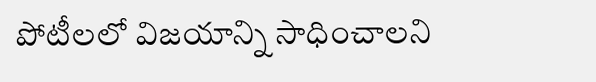పోటీలలో విజయాన్ని సాధించాలని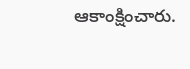ఆకాంక్షించారు.